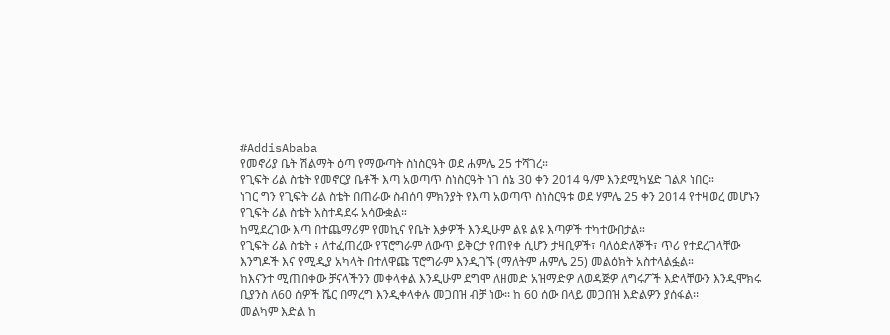#AddisAbaba
የመኖሪያ ቤት ሽልማት ዕጣ የማውጣት ስነስርዓት ወደ ሐምሌ 25 ተሻገረ።
የጊፍት ሪል ስቴት የመኖርያ ቤቶች እጣ አወጣጥ ስነስርዓት ነገ ሰኔ 30 ቀን 2014 ዓ/ም እንደሚካሄድ ገልጾ ነበር።
ነገር ግን የጊፍት ሪል ስቴት በጠራው ስብሰባ ምክንያት የእጣ አወጣጥ ስነስርዓቱ ወደ ሃምሌ 25 ቀን 2014 የተዛወረ መሆኑን የጊፍት ሪል ስቴት አስተዳደሩ አሳውቋል።
ከሚደረገው እጣ በተጨማሪም የመኪና የቤት እቃዎች እንዲሁም ልዩ ልዩ እጣዎች ተካተውበታል።
የጊፍት ሪል ስቴት ፥ ለተፈጠረው የፕሮግራም ለውጥ ይቅርታ የጠየቀ ሲሆን ታዛቢዎች፣ ባለዕድለኞች፣ ጥሪ የተደረገላቸው እንግዶች እና የሚዲያ አካላት በተለዋጩ ፕሮግራም እንዲገኙ (ማለትም ሐምሌ 25) መልዕክት አስተላልፏል።
ከእናንተ ሚጠበቀው ቻናላችንን መቀላቀል እንዲሁም ደግሞ ለዘመድ አዝማድዎ ለወዳጅዎ ለግሩፖች እድላቸውን እንዲሞክሩ ቢያንስ ለ60 ሰዎች ሼር በማረግ እንዲቀላቀሉ መጋበዝ ብቻ ነው፡፡ ከ 60 ሰው በላይ መጋበዝ እድልዎን ያሰፋል፡፡
መልካም እድል ከ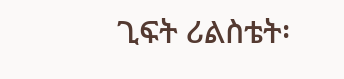ጊፍት ሪልስቴት፡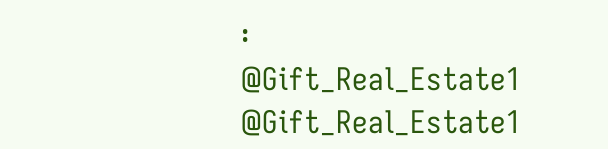፡
@Gift_Real_Estate1 @Gift_Real_Estate1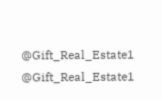@Gift_Real_Estate1 @Gift_Real_Estate1